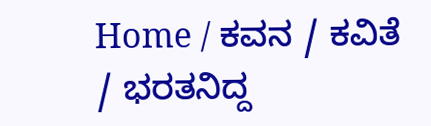Home / ಕವನ / ಕವಿತೆ / ಭರತನಿದ್ದ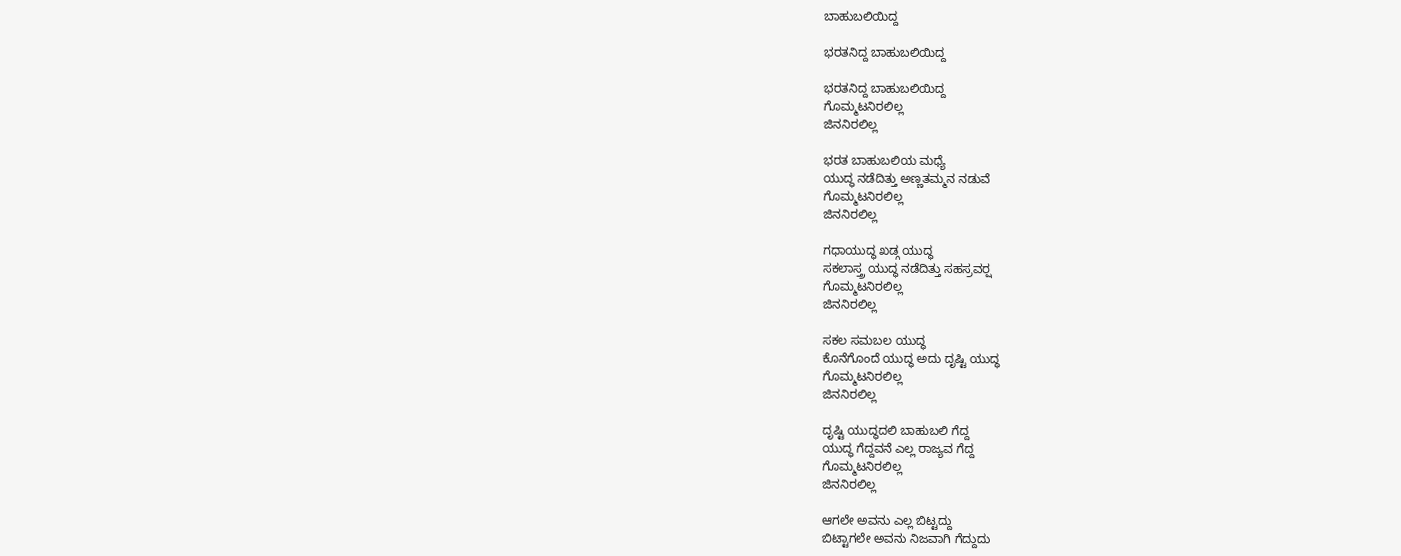ಬಾಹುಬಲಿಯಿದ್ದ

ಭರತನಿದ್ದ ಬಾಹುಬಲಿಯಿದ್ದ

ಭರತನಿದ್ದ ಬಾಹುಬಲಿಯಿದ್ದ
ಗೊಮ್ಮಟನಿರಲಿಲ್ಲ
ಜಿನನಿರಲಿಲ್ಲ

ಭರತ ಬಾಹುಬಲಿಯ ಮಧ್ಯೆ
ಯುದ್ಧ ನಡೆದಿತ್ತು ಅಣ್ಣತಮ್ಮನ ನಡುವೆ
ಗೊಮ್ಮಟನಿರಲಿಲ್ಲ
ಜಿನನಿರಲಿಲ್ಲ

ಗಧಾಯುದ್ಧ ಖಡ್ಗ ಯುದ್ಧ
ಸಕಲಾಸ್ತ್ರ ಯುದ್ಧ ನಡೆದಿತ್ತು ಸಹಸ್ರವರ್‍ಷ
ಗೊಮ್ಮಟನಿರಲಿಲ್ಲ
ಜಿನನಿರಲಿಲ್ಲ

ಸಕಲ ಸಮಬಲ ಯುದ್ಧ
ಕೊನೆಗೊಂದೆ ಯುದ್ಧ ಅದು ದೃಷ್ಟಿ ಯುದ್ಧ
ಗೊಮ್ಮಟನಿರಲಿಲ್ಲ
ಜಿನನಿರಲಿಲ್ಲ

ದೃಷ್ಟಿ ಯುದ್ಧದಲಿ ಬಾಹುಬಲಿ ಗೆದ್ದ
ಯುದ್ಧ ಗೆದ್ದವನೆ ಎಲ್ಲ ರಾಜ್ಯವ ಗೆದ್ದ
ಗೊಮ್ಮಟನಿರಲಿಲ್ಲ
ಜಿನನಿರಲಿಲ್ಲ

ಆಗಲೇ ಅವನು ಎಲ್ಲ ಬಿಟ್ಟದ್ದು
ಬಿಟ್ಟಾಗಲೇ ಅವನು ನಿಜವಾಗಿ ಗೆದ್ದುದು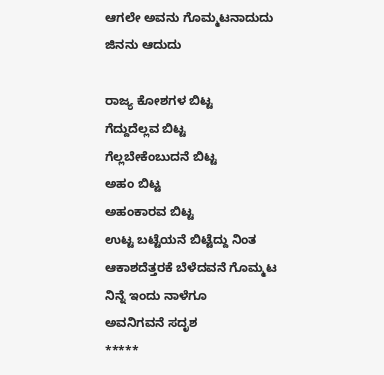ಆಗಲೇ ಅವನು ಗೊಮ್ಮಟನಾದುದು
ಜಿನನು ಆದುದು

ರಾಜ್ಯ ಕೋಶಗಳ ಬಿಟ್ಟ
ಗೆದ್ದುದೆಲ್ಲವ ಬಿಟ್ಟ
ಗೆಲ್ಲಬೇಕೆಂಬುದನೆ ಬಿಟ್ಟ
ಅಹಂ ಬಿಟ್ಟ
ಅಹಂಕಾರವ ಬಿಟ್ಟ
ಉಟ್ಟ ಬಟ್ಟೆಯನೆ ಬಿಟ್ಟೆದ್ದು ನಿಂತ
ಆಕಾಶದೆತ್ತರಕೆ ಬೆಳೆದವನೆ ಗೊಮ್ಮಟ
ನಿನ್ನೆ ಇಂದು ನಾಳೆಗೂ
ಅವನಿಗವನೆ ಸದೃಶ
*****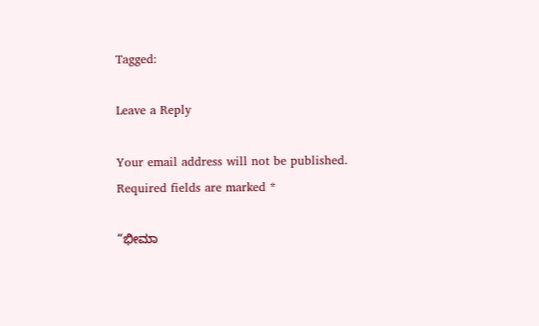Tagged:

Leave a Reply

Your email address will not be published. Required fields are marked *

“ಭೀಮಾ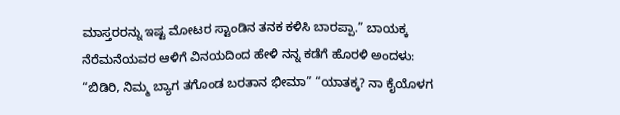ಮಾಸ್ತರರನ್ನು ಇಷ್ಟ ಮೋಟರ ಸ್ಟಾಂಡಿನ ತನಕ ಕಳಿಸಿ ಬಾರಪ್ಪಾ.” ಬಾಯಕ್ಕ ನೆರೆಮನೆಯವರ ಆಳಿಗೆ ವಿನಯದಿಂದ ಹೇಳಿ ನನ್ನ ಕಡೆಗೆ ಹೊರಳಿ ಅಂದಳು: “ಬಿಡಿರಿ, ನಿಮ್ಮ ಬ್ಯಾಗ ತಗೊಂಡ ಬರತಾನ ಭೀಮಾ” “ಯಾತಕ್ಕ? ನಾ ಕೈಯೊಳಗ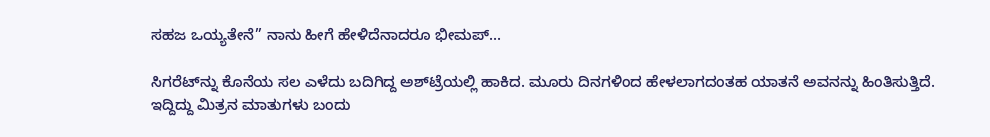ಸಹಜ ಒಯ್ಯತೇನೆ” ನಾನು ಹೀಗೆ ಹೇಳಿದೆನಾದರೂ ಭೀಮಪ್...

ಸಿಗರೆಟ್‌ನ್ನು ಕೊನೆಯ ಸಲ ಎಳೆದು ಬದಿಗಿದ್ದ ಅಶ್‌ಟ್ರೆಯಲ್ಲಿ ಹಾಕಿದ. ಮೂರು ದಿನಗಳಿಂದ ಹೇಳಲಾಗದಂತಹ ಯಾತನೆ ಅವನನ್ನು ಹಿಂತಿಸುತ್ತಿದೆ. ಇದ್ದಿದ್ದು ಮಿತ್ರನ ಮಾತುಗಳು ಬಂದು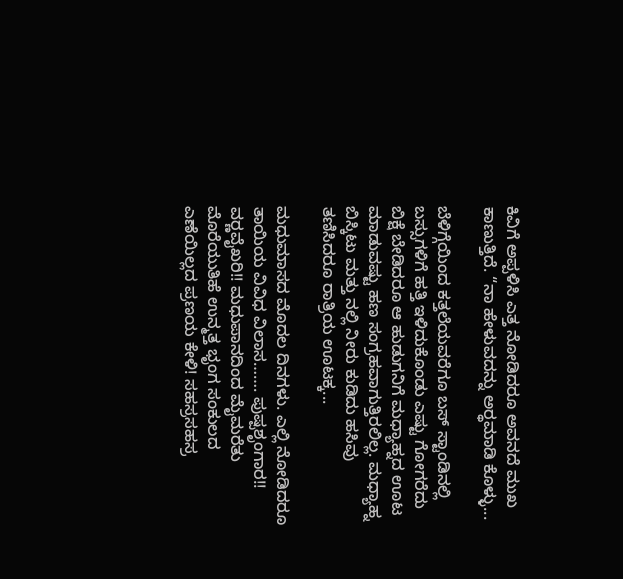ಕಿವಿಗೆ ಅಪ್ಪಳಿಸಿ ಎತ್ತ ನೋಡಿದರೂ ಅವನದೆ ಮುಖ ಕಾಣುತ್ತಿದೆ. “ನಾ ಹೇಳುವದನ್ನು ಅರ್‍ಥಮಾಡಿ ಕೊಳ್ಳು...

ಬೆಳಿಗ್ಗೆಯಿಂದ ಕತ್ತಲೆಯವರೆಗೂ ಬಸ್ ಸ್ಟಾಂಡಿನಲ್ಲಿ ಬಸ್ಸುಗಳಿಗೆ ಹತ್ತಿ ಇಳಿದುಕೊಂಡು ಎಷ್ಟು ಗೋಗರೆದು ಬಿಕ್ಷೆ ಬೇಡಿದರೂ ಆ ಹುಡುಗನಿಗೆ ಮಧ್ಯಾಹ್ನದ ಊಟ ಮಾಡುವಷ್ಟು ಹಣ ಸಂಗ್ರಹವಾಗುತ್ತಿರಲಿಲ್ಲ. ಮಧ್ಯಾಹ್ನ ಬಿಸ್ಕಿಟು ಮತ್ತು ನಲ್ಲಿ ನೀರು ಕುಡಿದು ಹಸಿವು ತಣಿಸಿದರೂ ರಾತ್ರಿಯ ಊಟಕ್ಕ...

ಮಧುಮಾಸದ ಮೊದಲ ದಿನಗಳು. ಎಲ್ಲಿ ನೋಡಿದರೂ ತಾಯಿಯ ವಿವಿಧ ವಿಲಾಸ……. ಪುಷ್ಪಶೃಂಗಾರ!! ವರ್‍ಣವೈಖರಿ!! ಮಧುಪಾನದಿಂದ ಮೈಮರೆತು ಮೊರೆಯುತಿಹೆ ಉನ್ಮತ್ತ ಭೃಂಗ ಸಂಕುಲದ ಎಣೆಯಿಲ್ಲದ ಪ್ರಣಯ ಕೇಳಿ! ಸಹಸ್ರಸಹಸ್ರ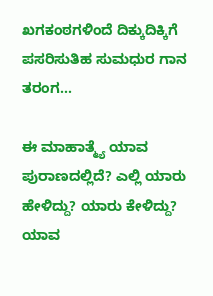ಖಗಕಂಠಗಳಿಂದೆ ದಿಕ್ಕುದಿಕ್ಕಿಗೆ ಪಸರಿಸುತಿಹ ಸುಮಧುರ ಗಾನ ತರಂಗ...

ಈ ಮಾಹಾತ್ಮ್ಯೆ ಯಾವ ಪುರಾಣದಲ್ಲಿದೆ? ಎಲ್ಲಿ ಯಾರು ಹೇಳಿದ್ದು? ಯಾರು ಕೇಳಿದ್ದು? ಯಾವ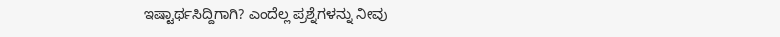ಇಷ್ಟಾರ್ಥಸಿದ್ದಿಗಾಗಿ? ಎಂದೆಲ್ಲ ಪ್ರಶ್ನೆಗಳನ್ನು ನೀವು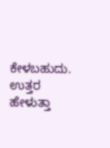ಕೇಳಬಹುದು. ಉತ್ತರ ಹೇಳುತ್ತಾ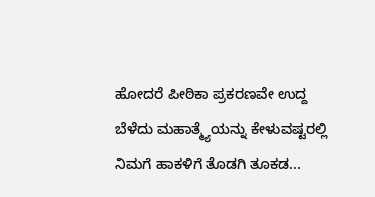ಹೋದರೆ ಪೀಠಿಕಾ ಪ್ರಕರಣವೇ ಉದ್ದ ಬೆಳೆದು ಮಹಾತ್ಮ್ಯೆಯನ್ನು ಕೇಳುವಷ್ಟರಲ್ಲಿ ನಿಮಗೆ ಹಾಕಳಿಗೆ ತೊಡಗಿ ತೂಕಡ...